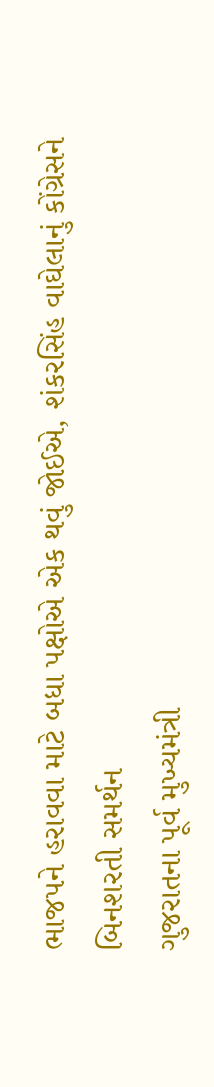ભાજપને હરાવવા માટે બધા પક્ષોએ એક થવું જોઈએ, શંકરસિંહ વાઘેલાનું કોંગ્રેસને બિનશરતી સમર્થન
ગુજરાતના પૂર્વ મુખ્યમંત્રી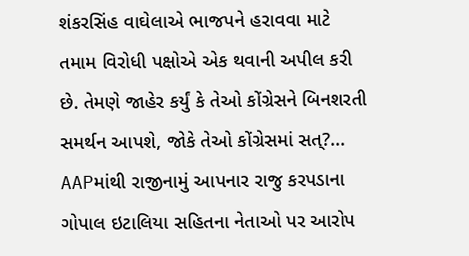શંકરસિંહ વાઘેલાએ ભાજપને હરાવવા માટે તમામ વિરોધી પક્ષોએ એક થવાની અપીલ કરી છે. તેમણે જાહેર કર્યું કે તેઓ કોંગ્રેસને બિનશરતી સમર્થન આપશે, જોકે તેઓ કોંગ્રેસમાં સત્?...
AAPમાંથી રાજીનામું આપનાર રાજુ કરપડાના ગોપાલ ઇટાલિયા સહિતના નેતાઓ પર આરોપ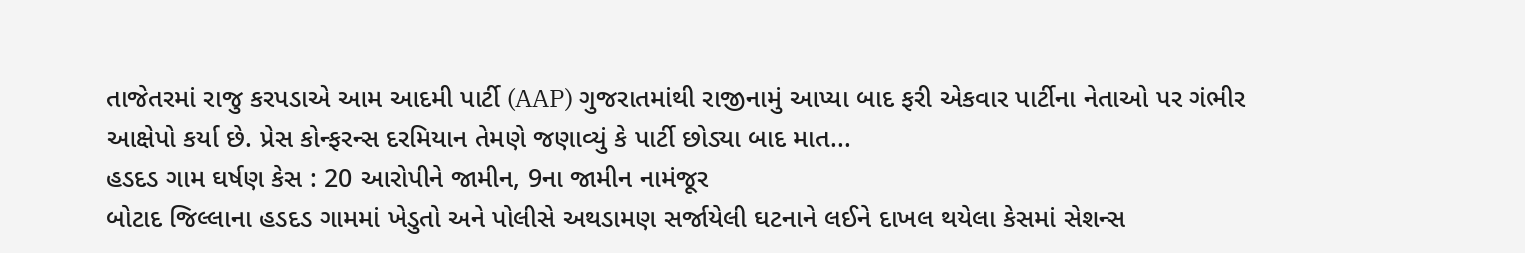તાજેતરમાં રાજુ કરપડાએ આમ આદમી પાર્ટી (AAP) ગુજરાતમાંથી રાજીનામું આપ્યા બાદ ફરી એકવાર પાર્ટીના નેતાઓ પર ગંભીર આક્ષેપો કર્યા છે. પ્રેસ કોન્ફરન્સ દરમિયાન તેમણે જણાવ્યું કે પાર્ટી છોડ્યા બાદ માત...
હડદડ ગામ ઘર્ષણ કેસ : 20 આરોપીને જામીન, 9ના જામીન નામંજૂર
બોટાદ જિલ્લાના હડદડ ગામમાં ખેડુતો અને પોલીસે અથડામણ સર્જાયેલી ઘટનાને લઈને દાખલ થયેલા કેસમાં સેશન્સ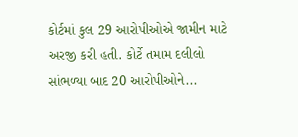કોર્ટમાં કુલ 29 આરોપીઓએ જામીન માટે અરજી કરી હતી. કોર્ટે તમામ દલીલો સાંભળ્યા બાદ 20 આરોપીઓને...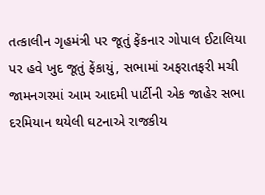તત્કાલીન ગૃહમંત્રી પર જૂતું ફેંકનાર ગોપાલ ઈટાલિયા પર હવે ખુદ જૂતું ફેંકાયું, સભામાં અફરાતફરી મચી
જામનગરમાં આમ આદમી પાર્ટીની એક જાહેર સભા દરમિયાન થયેલી ઘટનાએ રાજકીય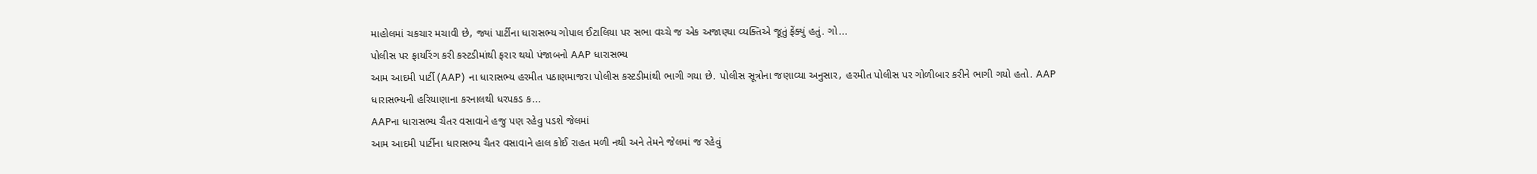માહોલમાં ચકચાર મચાવી છે, જ્યાં પાર્ટીના ધારાસભ્ય ગોપાલ ઈટાલિયા પર સભા વચ્ચે જ એક અજાણ્યા વ્યક્તિએ જૂતું ફેંક્યું હતું. ગો...
પોલીસ પર ફાયરિંગ કરી કસ્ટડીમાંથી ફરાર થયો પંજાબનો AAP ધારાસભ્ય
આમ આદમી પાર્ટી (AAP) ના ધારાસભ્ય હરમીત પઠાણમાજરા પોલીસ કસ્ટડીમાંથી ભાગી ગયા છે. પોલીસ સૂત્રોના જણાવ્યા અનુસાર, હરમીત પોલીસ પર ગોળીબાર કરીને ભાગી ગયો હતો. AAP ધારાસભ્યની હરિયાણાના કરનાલથી ધરપકડ ક...
AAPના ધારાસભ્ય ચૈતર વસાવાને હજુ પણ રહેવુ પડશે જેલમાં
આમ આદમી પાર્ટીના ધારાસભ્ય ચૈતર વસાવાને હાલ કોઈ રાહત મળી નથી અને તેમને જેલમાં જ રહેવું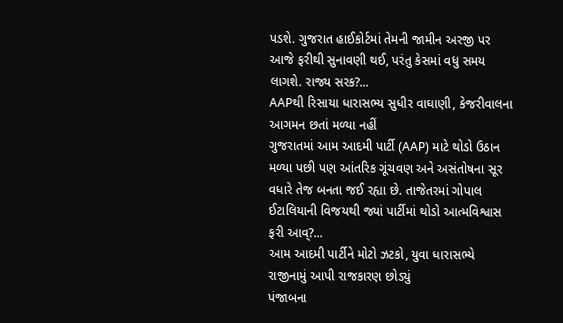પડશે. ગુજરાત હાઈકોર્ટમાં તેમની જામીન અરજી પર આજે ફરીથી સુનાવણી થઈ, પરંતુ કેસમાં વધુ સમય લાગશે. રાજ્ય સરક?...
AAPથી રિસાયા ધારાસભ્ય સુધીર વાઘાણી, કેજરીવાલના આગમન છતાં મળ્યા નહીં
ગુજરાતમાં આમ આદમી પાર્ટી (AAP) માટે થોડો ઉઠાન મળ્યા પછી પણ આંતરિક ગૂંચવણ અને અસંતોષના સૂર વધારે તેજ બનતા જઈ રહ્યા છે. તાજેતરમાં ગોપાલ ઈટાલિયાની વિજયથી જ્યાં પાર્ટીમાં થોડો આત્મવિશ્વાસ ફરી આવ્?...
આમ આદમી પાર્ટીને મોટો ઝટકો, યુવા ધારાસભ્યે રાજીનામું આપી રાજકારણ છોડ્યું
પંજાબના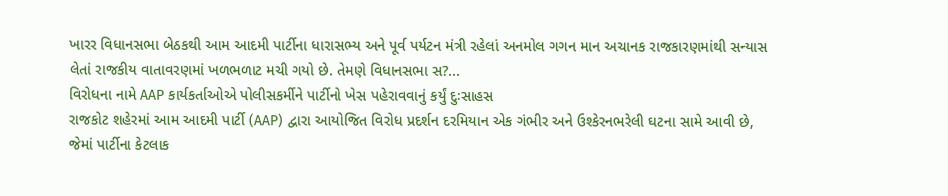ખારર વિધાનસભા બેઠકથી આમ આદમી પાર્ટીના ધારાસભ્ય અને પૂર્વ પર્યટન મંત્રી રહેલાં અનમોલ ગગન માન અચાનક રાજકારણમાંથી સન્યાસ લેતાં રાજકીય વાતાવરણમાં ખળભળાટ મચી ગયો છે. તેમણે વિધાનસભા સ?...
વિરોધના નામે AAP કાર્યકર્તાઓએ પોલીસકર્મીને પાર્ટીનો ખેસ પહેરાવવાનું કર્યું દુઃસાહસ
રાજકોટ શહેરમાં આમ આદમી પાર્ટી (AAP) દ્વારા આયોજિત વિરોધ પ્રદર્શન દરમિયાન એક ગંભીર અને ઉશ્કેરનભરેલી ઘટના સામે આવી છે, જેમાં પાર્ટીના કેટલાક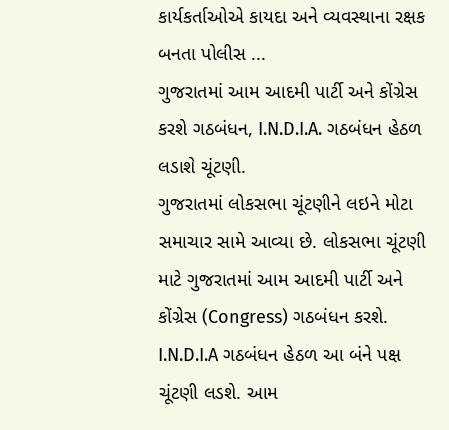કાર્યકર્તાઓએ કાયદા અને વ્યવસ્થાના રક્ષક બનતા પોલીસ ...
ગુજરાતમાં આમ આદમી પાર્ટી અને કોંગ્રેસ કરશે ગઠબંધન, I.N.D.I.A. ગઠબંધન હેઠળ લડાશે ચૂંટણી.
ગુજરાતમાં લોકસભા ચૂંટણીને લઇને મોટા સમાચાર સામે આવ્યા છે. લોકસભા ચૂંટણી માટે ગુજરાતમાં આમ આદમી પાર્ટી અને કોંગ્રેસ (Congress) ગઠબંધન કરશે. I.N.D.I.A ગઠબંધન હેઠળ આ બંને પક્ષ ચૂંટણી લડશે. આમ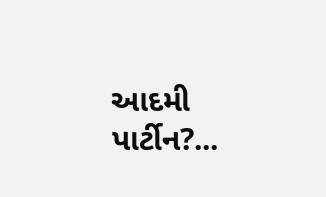આદમી પાર્ટીન?...